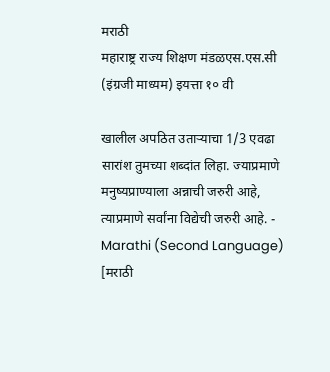मराठी
महाराष्ट्र राज्य शिक्षण मंडळएस.एस.सी (इंग्रजी माध्यम) इयत्ता १० वी

खालील अपठित उताऱ्याचा 1/3 एवढा सारांश तुमच्या शब्दांत लिहा. ज्याप्रमाणे मनुष्यप्राण्याला अन्नाची जरुरी आहे, त्याप्रमाणे सर्वांना विद्येची जरुरी आहे. - Marathi (Second Language) [मराठी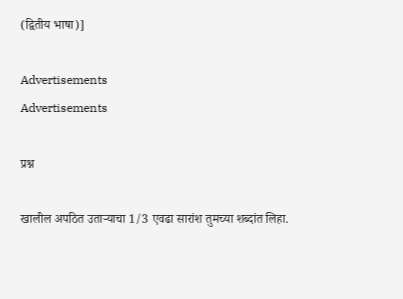(द्वितीय भाषा)]

Advertisements
Advertisements

प्रश्न

खालील अपठित उताऱ्याचा 1/3 एवढा सारांश तुमच्या शब्दांत लिहा.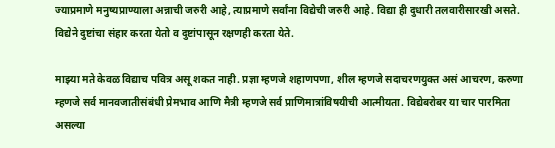ज्याप्रमाणे मनुष्यप्राण्याला अन्नाची जरुरी आहे, त्याप्रमाणे सर्वांना विद्येची जरुरी आहे. विद्या ही दुधारी तलवारीसारखी असते. विद्येने दुष्टांचा संहार करता येतो व दुष्टांपासून रक्षणही करता येते.

माझ्या मते केवळ विद्याच पवित्र असू शकत नाही. प्रज्ञा म्हणजे शहाणपणा, शील म्हणजे सदाचरणयुक्त असं आचरण, करुणा म्हणजे सर्व मानवजातीसंबंधी प्रेमभाव आणि मैत्री म्हणजे सर्व प्राणिमात्रांविषयीची आत्मीयता. विद्येबरोबर या चार पारमिता असल्या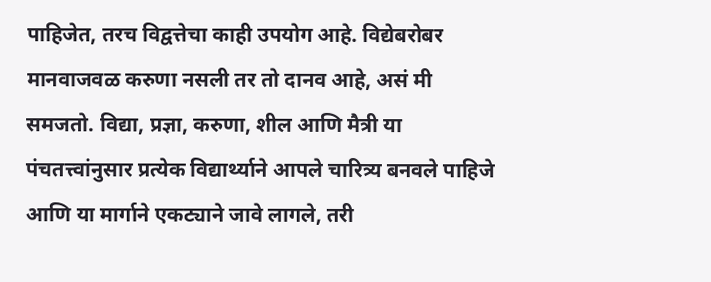पाहिजेत, तरच विद्वत्तेचा काही उपयोग आहे. विद्येबरोबर मानवाजवळ करुणा नसली तर तो दानव आहे, असं मी समजतो. विद्या, प्रज्ञा, करुणा, शील आणि मैत्री या पंचतत्त्वांनुसार प्रत्येक विद्यार्थ्याने आपले चारित्र्य बनवले पाहिजे आणि या मार्गाने एकट्याने जावे लागले, तरी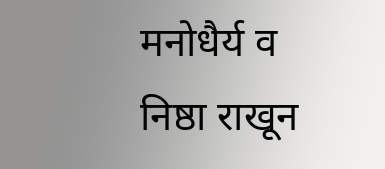मनोधैर्य व निष्ठा राखून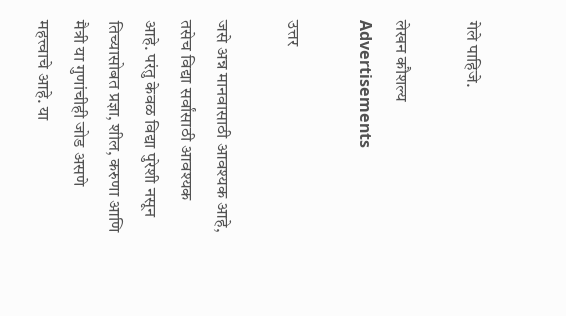गेले पाहिजे.

लेखन कौशल्य
Advertisements

उत्तर

जसे अन्न मानवासाठी आवश्यक आहे, तसेच विद्या सर्वांसाठी आवश्यक आहे. परंतु केवळ विद्या पुरेशी नसून तिच्यासोबत प्रज्ञा, शील, करुणा आणि मैत्री या गुणांचीही जोड असणे महत्त्वाचे आहे. या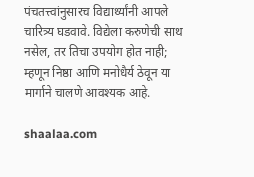पंचतत्त्वांनुसारच विद्यार्थ्यांनी आपले चारित्र्य घडवावे. विद्येला करुणेची साथ नसेल, तर तिचा उपयोग होत नाही; म्हणून निष्ठा आणि मनोधैर्य ठेवून या मार्गाने चालणे आवश्यक आहे.

shaalaa.com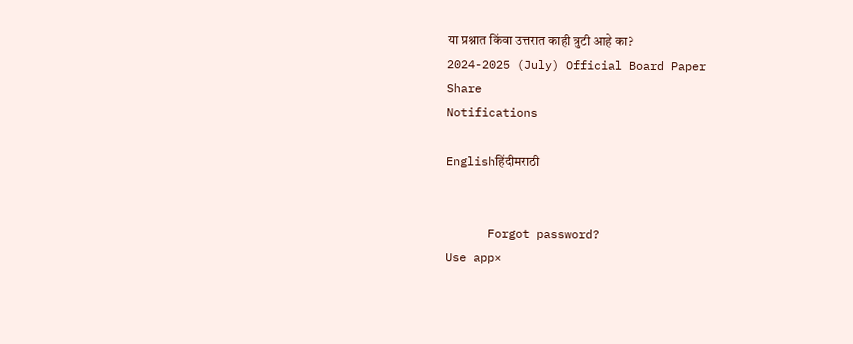या प्रश्नात किंवा उत्तरात काही त्रुटी आहे का?
2024-2025 (July) Official Board Paper
Share
Notifications

Englishहिंदीमराठी


      Forgot password?
Use app×